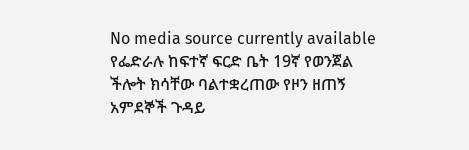No media source currently available
የፌድራሉ ከፍተኛ ፍርድ ቤት 19ኛ የወንጀል ችሎት ክሳቸው ባልተቋረጠው የዞን ዘጠኝ አምደኞች ጉዳይ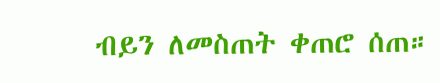ብይን ለመስጠት ቀጠሮ ሰጠ።